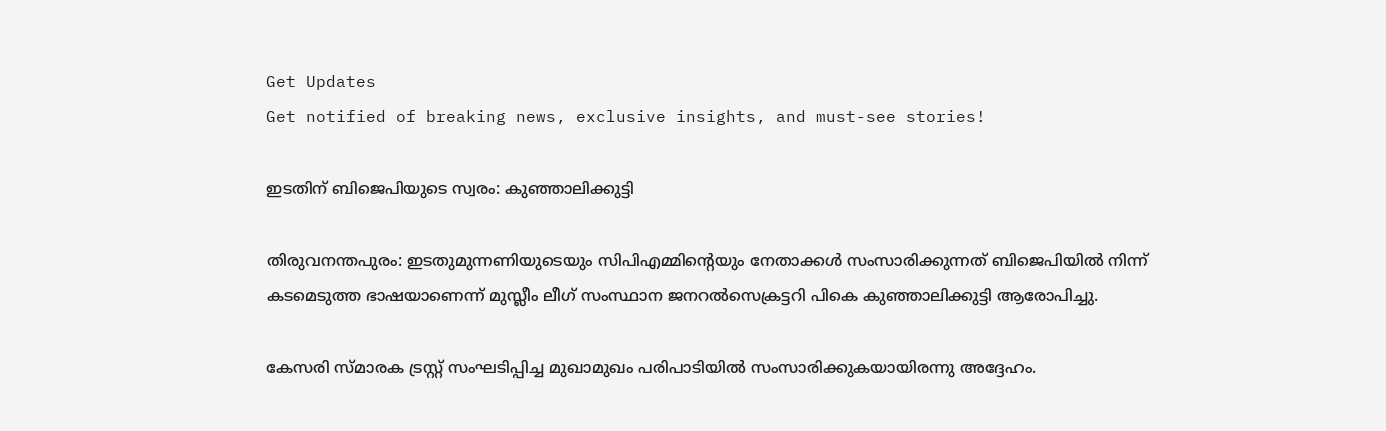Get Updates
Get notified of breaking news, exclusive insights, and must-see stories!

ഇടതിന്‌ ബിജെപിയുടെ സ്വരം: കുഞ്ഞാലിക്കുട്ടി

തിരുവനന്തപുരം: ഇടതുമുന്നണിയുടെയും സിപിഎമ്മിന്റെയും നേതാക്കള്‍ സംസാരിക്കുന്നത്‌ ബിജെപിയില്‍ നിന്ന്‌ കടമെടുത്ത ഭാഷയാണെന്ന്‌ മുസ്ലീം ലീഗ്‌ സംസ്ഥാന ജനറല്‍സെക്രട്ടറി പികെ കുഞ്ഞാലിക്കുട്ടി ആരോപിച്ചു.

കേസരി സ്‌മാരക ട്രസ്റ്റ്‌ സംഘടിപ്പിച്ച മുഖാമുഖം പരിപാടിയില്‍ സംസാരിക്കുകയായിരന്നു അദ്ദേഹം.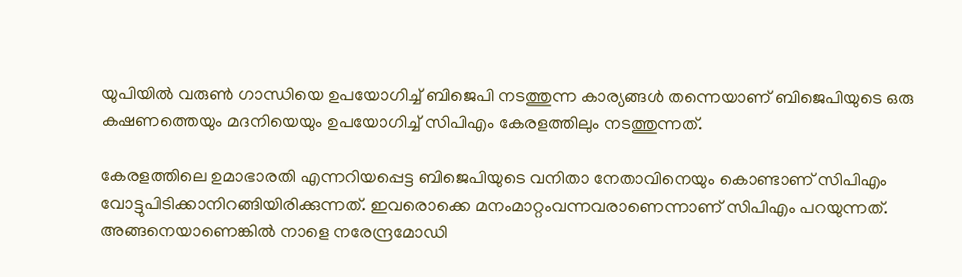യുപിയില്‍ വരുണ്‍ ഗാന്ധിയെ ഉപയോഗിച്ച്‌ ബിജെപി നടത്തുന്ന കാര്യങ്ങള്‍ തന്നെയാണ്‌ ബിജെപിയുടെ ഒരു കഷണത്തെയും മദനിയെയും ഉപയോഗിച്ച്‌ സിപിഎം കേരളത്തിലും നടത്തുന്നത്‌.

കേരളത്തിലെ ഉമാഭാരതി എന്നറിയപ്പെട്ട ബിജെപിയുടെ വനിതാ നേതാവിനെയും കൊണ്ടാണ്‌ സിപിഎം വോട്ടുപിടിക്കാനിറങ്ങിയിരിക്കുന്നത്‌. ഇവരൊക്കെ മനംമാറ്റംവന്നവരാണെന്നാണ്‌ സിപിഎം പറയുന്നത്‌. അങ്ങനെയാണെങ്കില്‍ നാളെ നരേന്ദ്രമോഡി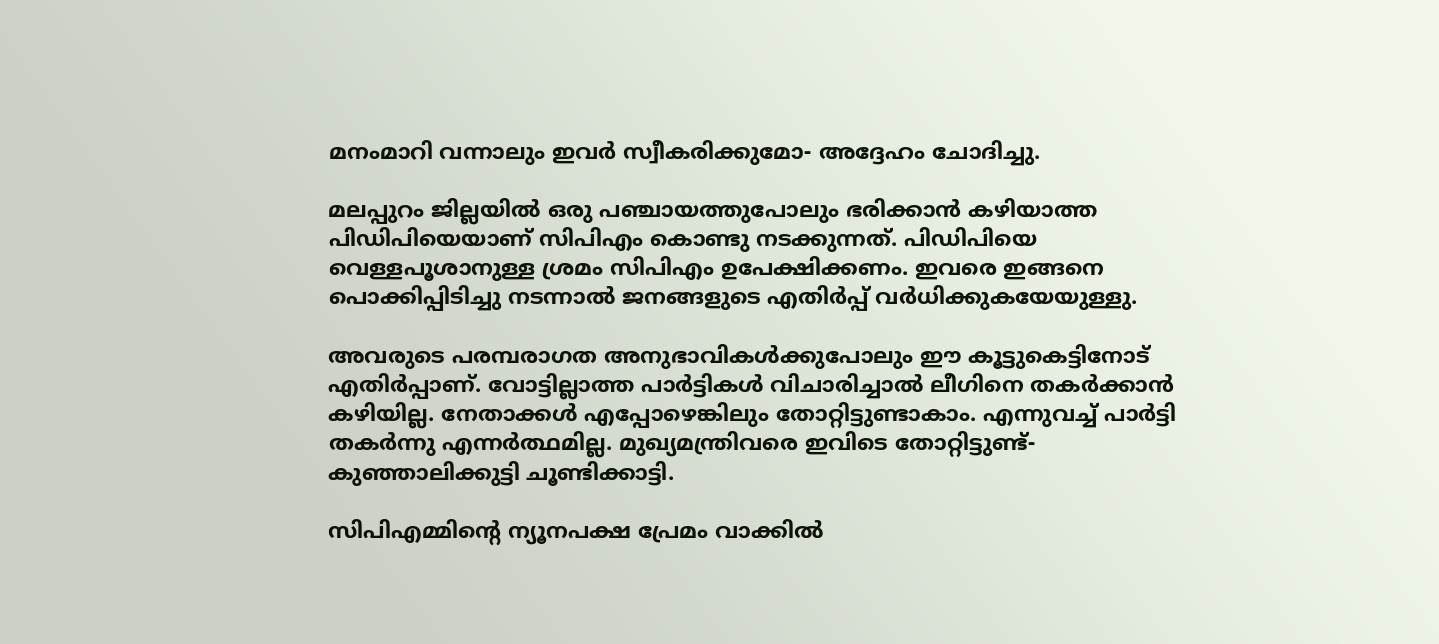മനംമാറി വന്നാലും ഇവര്‍ സ്വീകരിക്കുമോ- അദ്ദേഹം ചോദിച്ചു.

മലപ്പുറം ജില്ലയില്‍ ഒരു പഞ്ചായത്തുപോലും ഭരിക്കാന്‍ കഴിയാത്ത പിഡിപിയെയാണ്‌ സിപിഎം കൊണ്ടു നടക്കുന്നത്‌. പിഡിപിയെ വെള്ളപൂശാനുള്ള ശ്രമം സിപിഎം ഉപേക്ഷിക്കണം. ഇവരെ ഇങ്ങനെ പൊക്കിപ്പിടിച്ചു നടന്നാല്‍ ജനങ്ങളുടെ എതിര്‍പ്പ്‌ വര്‍ധിക്കുകയേയുള്ളു.

അവരുടെ പരമ്പരാഗത അനുഭാവികള്‍ക്കുപോലും ഈ കൂട്ടുകെട്ടിനോട്‌ എതിര്‍പ്പാണ്‌. വോട്ടില്ലാത്ത പാര്‍ട്ടികള്‍ വിചാരിച്ചാല്‍ ലീഗിനെ തകര്‍ക്കാന്‍ കഴിയില്ല. നേതാക്കള്‍ എപ്പോഴെങ്കിലും തോറ്റിട്ടുണ്ടാകാം. എന്നുവച്ച്‌ പാര്‍ട്ടി തകര്‍ന്നു എന്നര്‍ത്ഥമില്ല. മുഖ്യമന്ത്രിവരെ ഇവിടെ തോറ്റിട്ടുണ്ട്‌- കുഞ്ഞാലിക്കുട്ടി ചൂണ്ടിക്കാട്ടി.

സിപിഎമ്മിന്റെ ന്യൂനപക്ഷ പ്രേമം വാക്കില്‍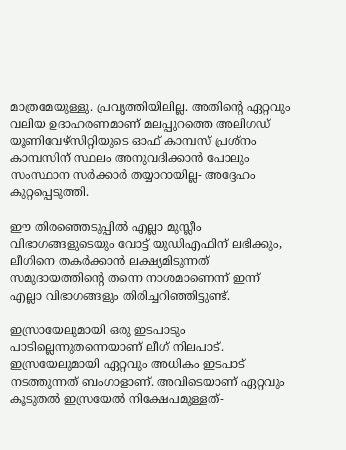മാത്രമേയുള്ളു. പ്രവൃത്തിയിലില്ല. അതിന്റെ ഏറ്റവും വലിയ ഉദാഹരണമാണ്‌ മലപ്പുറത്തെ അലിഗഡ്‌ യൂണിവേഴ്‌സിറ്റിയുടെ ഓഫ്‌ കാമ്പസ്‌ പ്രശ്‌നം കാമ്പസിന്‌ സ്ഥലം അനുവദിക്കാന്‍ പോലും സംസ്ഥാന സര്‍ക്കാര്‍ തയ്യാറായില്ല- അദ്ദേഹം കുറ്റപ്പെടുത്തി.

ഈ തിരഞ്ഞെടുപ്പില്‍ എല്ലാ മുസ്ലീം വിഭാഗങ്ങളുടെയും വോട്ട്‌ യുഡിഎഫിന്‌ ലഭിക്കും, ലീഗിനെ തകര്‍ക്കാന്‍ ലക്ഷ്യമിടുന്നത്‌ സമുദായത്തിന്റെ തന്നെ നാശമാണെന്ന്‌ ഇന്ന്‌ എല്ലാ വിഭാഗങ്ങളും തിരിച്ചറിഞ്ഞിട്ടുണ്ട്‌.

ഇസ്രായേലുമായി ഒരു ഇടപാടും പാടില്ലെന്നുതന്നെയാണ്‌ ലീഗ്‌ നിലപാട്‌. ഇസ്രയേലുമായി ഏറ്റവും അധികം ഇടപാട്‌ നടത്തുന്നത്‌ ബംഗാളാണ്‌. അവിടെയാണ്‌ ഏറ്റവും കൂടുതല്‍ ഇസ്രയേല്‍ നിക്ഷേപമുള്ളത്‌-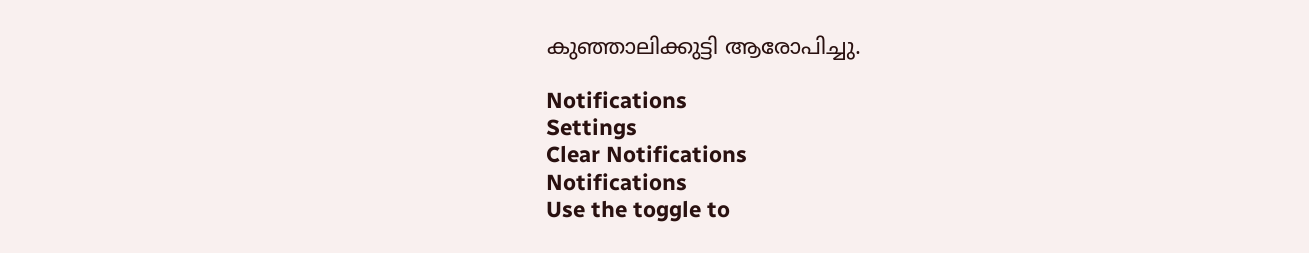കുഞ്ഞാലിക്കുട്ടി ആരോപിച്ചു.

Notifications
Settings
Clear Notifications
Notifications
Use the toggle to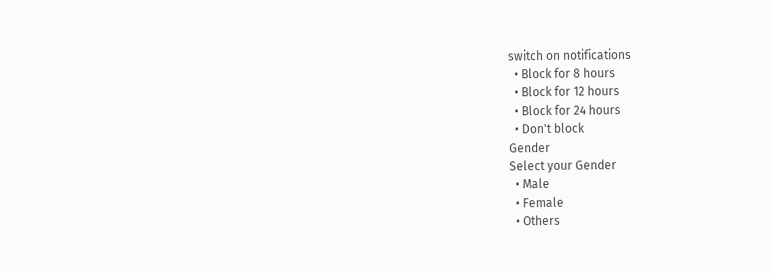switch on notifications
  • Block for 8 hours
  • Block for 12 hours
  • Block for 24 hours
  • Don't block
Gender
Select your Gender
  • Male
  • Female
  • Others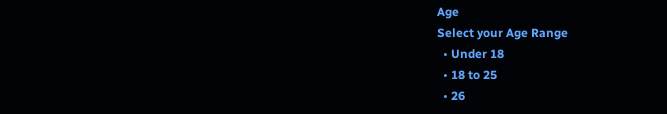Age
Select your Age Range
  • Under 18
  • 18 to 25
  • 26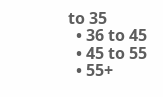to 35
  • 36 to 45
  • 45 to 55
  • 55+